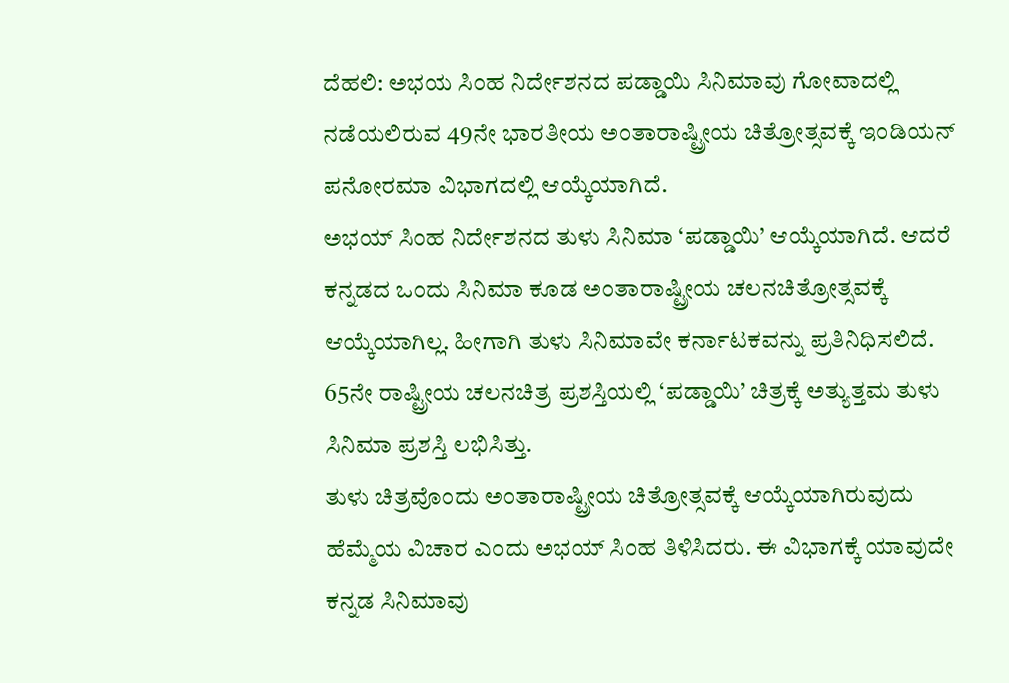ದೆಹಲಿ: ಅಭಯ ಸಿಂಹ ನಿರ್ದೇಶನದ ಪಡ್ಡಾಯಿ ಸಿನಿಮಾವು ಗೋವಾದಲ್ಲಿ ನಡೆಯಲಿರುವ 49ನೇ ಭಾರತೀಯ ಅಂತಾರಾಷ್ಟ್ರೀಯ ಚಿತ್ರೋತ್ಸವಕ್ಕೆ ಇಂಡಿಯನ್ ಪನೋರಮಾ ವಿಭಾಗದಲ್ಲಿ ಆಯ್ಕೆಯಾಗಿದೆ.
ಅಭಯ್ ಸಿಂಹ ನಿರ್ದೇಶನದ ತುಳು ಸಿನಿಮಾ ‘ಪಡ್ಡಾಯಿ’ ಆಯ್ಕೆಯಾಗಿದೆ. ಆದರೆ ಕನ್ನಡದ ಒಂದು ಸಿನಿಮಾ ಕೂಡ ಅಂತಾರಾಷ್ಟ್ರೀಯ ಚಲನಚಿತ್ರೋತ್ಸವಕ್ಕೆ ಆಯ್ಕೆಯಾಗಿಲ್ಲ. ಹೀಗಾಗಿ ತುಳು ಸಿನಿಮಾವೇ ಕರ್ನಾಟಕವನ್ನು ಪ್ರತಿನಿಧಿಸಲಿದೆ. 65ನೇ ರಾಷ್ಟ್ರೀಯ ಚಲನಚಿತ್ರ ಪ್ರಶಸ್ತಿಯಲ್ಲಿ ‘ಪಡ್ಡಾಯಿ’ ಚಿತ್ರಕ್ಕೆ ಅತ್ಯುತ್ತಮ ತುಳು ಸಿನಿಮಾ ಪ್ರಶಸ್ತಿ ಲಭಿಸಿತ್ತು.
ತುಳು ಚಿತ್ರವೊಂದು ಅಂತಾರಾಷ್ಟ್ರೀಯ ಚಿತ್ರೋತ್ಸವಕ್ಕೆ ಆಯ್ಕೆಯಾಗಿರುವುದು ಹೆಮ್ಮೆಯ ವಿಚಾರ ಎಂದು ಅಭಯ್ ಸಿಂಹ ತಿಳಿಸಿದರು. ಈ ವಿಭಾಗಕ್ಕೆ ಯಾವುದೇ ಕನ್ನಡ ಸಿನಿಮಾವು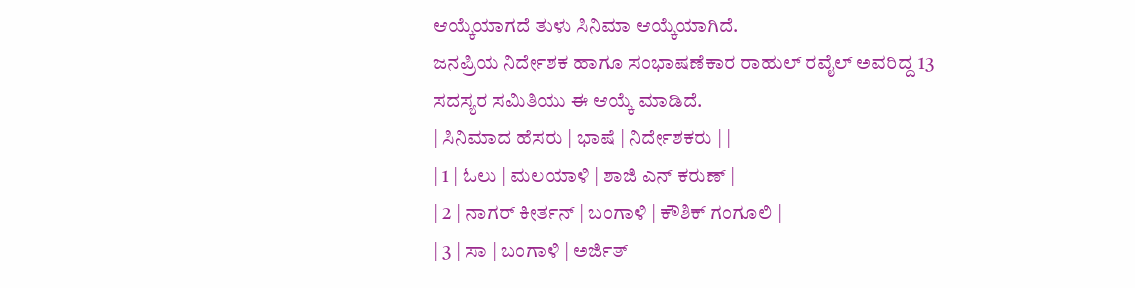ಆಯ್ಕೆಯಾಗದೆ ತುಳು ಸಿನಿಮಾ ಆಯ್ಕೆಯಾಗಿದೆ.
ಜನಪ್ರಿಯ ನಿರ್ದೇಶಕ ಹಾಗೂ ಸಂಭಾಷಣೆಕಾರ ರಾಹುಲ್ ರವೈಲ್ ಅವರಿದ್ದ 13 ಸದಸ್ಯರ ಸಮಿತಿಯು ಈ ಆಯ್ಕೆ ಮಾಡಿದೆ.
| ಸಿನಿಮಾದ ಹೆಸರು | ಭಾಷೆ | ನಿರ್ದೇಶಕರು | |
| 1 | ಓಲು | ಮಲಯಾಳಿ | ಶಾಜಿ ಎನ್ ಕರುಣ್ |
| 2 | ನಾಗರ್ ಕೀರ್ತನ್ | ಬಂಗಾಳಿ | ಕೌಶಿಕ್ ಗಂಗೂಲಿ |
| 3 | ಸಾ | ಬಂಗಾಳಿ | ಅರ್ಜಿತ್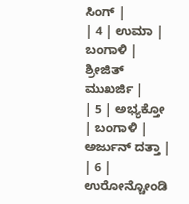ಸಿಂಗ್ |
| 4 | ಉಮಾ | ಬಂಗಾಳಿ | ಶ್ರೀಜಿತ್ ಮುಖರ್ಜಿ |
| 5 | ಅಭ್ಯಕ್ತೋ | ಬಂಗಾಳಿ | ಅರ್ಜುನ್ ದತ್ತಾ |
| 6 | ಉರೋನ್ಚೋಂಡಿ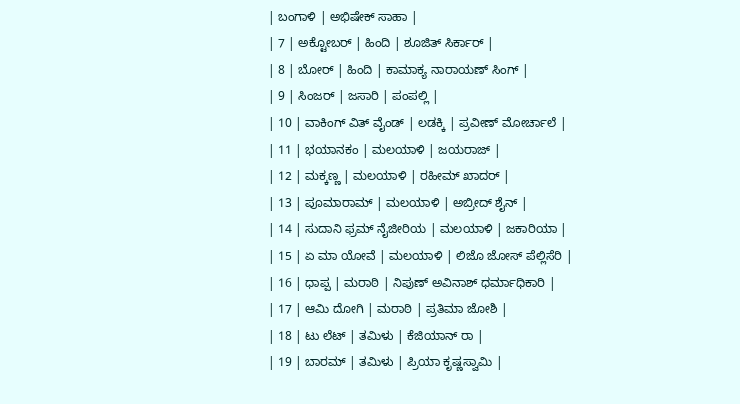| ಬಂಗಾಳಿ | ಅಭಿಷೇಕ್ ಸಾಹಾ |
| 7 | ಅಕ್ಟೋಬರ್ | ಹಿಂದಿ | ಶೂಜಿತ್ ಸಿರ್ಕಾರ್ |
| 8 | ಬೋರ್ | ಹಿಂದಿ | ಕಾಮಾಕ್ಯ ನಾರಾಯಣ್ ಸಿಂಗ್ |
| 9 | ಸಿಂಜರ್ | ಜಸಾರಿ | ಪಂಪಲ್ಲಿ |
| 10 | ವಾಕಿಂಗ್ ವಿತ್ ವೈಂಡ್ | ಲಡಕ್ಕಿ | ಪ್ರವೀಣ್ ಮೋರ್ಚಾಲೆ |
| 11 | ಭಯಾನಕಂ | ಮಲಯಾಳಿ | ಜಯರಾಜ್ |
| 12 | ಮಕ್ಕಣ್ಣ | ಮಲಯಾಳಿ | ರಹೀಮ್ ಖಾದರ್ |
| 13 | ಪೂಮಾರಾಮ್ | ಮಲಯಾಳಿ | ಅಬ್ರೀದ್ ಶೈನ್ |
| 14 | ಸುದಾನಿ ಫ್ರಮ್ ನೈಜೀರಿಯ | ಮಲಯಾಳಿ | ಜಕಾರಿಯಾ |
| 15 | ಏ ಮಾ ಯೋವೆ | ಮಲಯಾಳಿ | ಲಿಜೊ ಜೋಸ್ ಪೆಲ್ಲಿಸೆರಿ |
| 16 | ಧಾಪ್ಪ | ಮರಾಠಿ | ನಿಪುಣ್ ಅವಿನಾಶ್ ಧರ್ಮಾಧಿಕಾರಿ |
| 17 | ಆಮಿ ದೋಗಿ | ಮರಾಠಿ | ಪ್ರತಿಮಾ ಜೋಶಿ |
| 18 | ಟು ಲೆಟ್ | ತಮಿಳು | ಕೆಜಿಯಾನ್ ರಾ |
| 19 | ಬಾರಮ್ | ತಮಿಳು | ಪ್ರಿಯಾ ಕೃಷ್ಣಸ್ವಾಮಿ |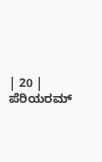| 20 | ಪೆರಿಯರಮ್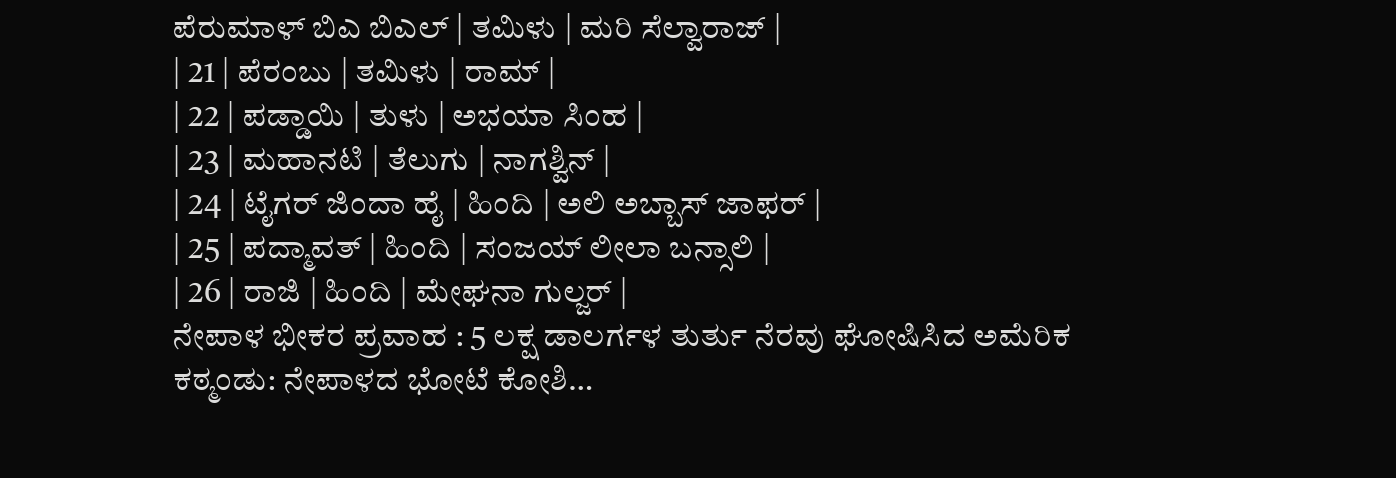ಪೆರುಮಾಳ್ ಬಿಎ ಬಿಎಲ್ | ತಮಿಳು | ಮರಿ ಸೆಲ್ವಾರಾಜ್ |
| 21 | ಪೆರಂಬು | ತಮಿಳು | ರಾಮ್ |
| 22 | ಪಡ್ಡಾಯಿ | ತುಳು | ಅಭಯಾ ಸಿಂಹ |
| 23 | ಮಹಾನಟಿ | ತೆಲುಗು | ನಾಗಶ್ವಿನ್ |
| 24 | ಟೈಗರ್ ಜಿಂದಾ ಹೈ | ಹಿಂದಿ | ಅಲಿ ಅಬ್ಬಾಸ್ ಜಾಫರ್ |
| 25 | ಪದ್ಮಾವತ್ | ಹಿಂದಿ | ಸಂಜಯ್ ಲೀಲಾ ಬನ್ಸಾಲಿ |
| 26 | ರಾಜಿ | ಹಿಂದಿ | ಮೇಘನಾ ಗುಲ್ಜರ್ |
ನೇಪಾಳ ಭೀಕರ ಪ್ರವಾಹ : 5 ಲಕ್ಷ ಡಾಲರ್ಗಳ ತುರ್ತು ನೆರವು ಘೋಷಿಸಿದ ಅಮೆರಿಕ ಕಠ್ಮಂಡು: ನೇಪಾಳದ ಭೋಟೆ ಕೋಶಿ…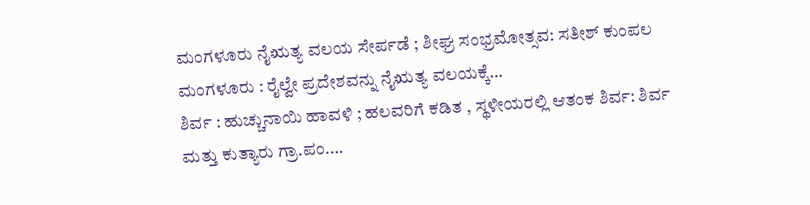ಮಂಗಳೂರು ನೈಋತ್ಯ ವಲಯ ಸೇರ್ಪಡೆ ; ಶೀಘ್ರ ಸಂಭ್ರಮೋತ್ಸವ: ಸತೀಶ್ ಕುಂಪಲ ಮಂಗಳೂರು : ರೈಲ್ವೇ ಪ್ರದೇಶವನ್ನು ನೈಋತ್ಯ ವಲಯಕ್ಕೆ…
ಶಿರ್ವ : ಹುಚ್ಚುನಾಯಿ ಹಾವಳಿ ; ಹಲವರಿಗೆ ಕಡಿತ , ಸ್ಥಳೀಯರಲ್ಲಿ ಆತಂಕ ಶಿರ್ವ: ಶಿರ್ವ ಮತ್ತು ಕುತ್ಯಾರು ಗ್ರಾ.ಪಂ.…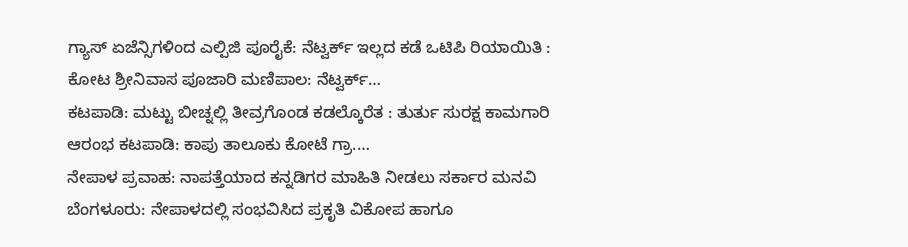ಗ್ಯಾಸ್ ಏಜೆನ್ಸಿಗಳಿಂದ ಎಲ್ಪಿಜಿ ಪೂರೈಕೆ: ನೆಟ್ವರ್ಕ್ ಇಲ್ಲದ ಕಡೆ ಒಟಿಪಿ ರಿಯಾಯಿತಿ : ಕೋಟ ಶ್ರೀನಿವಾಸ ಪೂಜಾರಿ ಮಣಿಪಾಲ: ನೆಟ್ವರ್ಕ್…
ಕಟಪಾಡಿ: ಮಟ್ಟು ಬೀಚ್ನಲ್ಲಿ ತೀವ್ರಗೊಂಡ ಕಡಲ್ಕೊರೆತ : ತುರ್ತು ಸುರಕ್ಷ ಕಾಮಗಾರಿ ಆರಂಭ ಕಟಪಾಡಿ: ಕಾಪು ತಾಲೂಕು ಕೋಟೆ ಗ್ರಾ.…
ನೇಪಾಳ ಪ್ರವಾಹ: ನಾಪತ್ತೆಯಾದ ಕನ್ನಡಿಗರ ಮಾಹಿತಿ ನೀಡಲು ಸರ್ಕಾರ ಮನವಿ ಬೆಂಗಳೂರು: ನೇಪಾಳದಲ್ಲಿ ಸಂಭವಿಸಿದ ಪ್ರಕೃತಿ ವಿಕೋಪ ಹಾಗೂ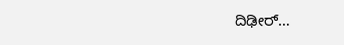ದಿಢೀರ್…